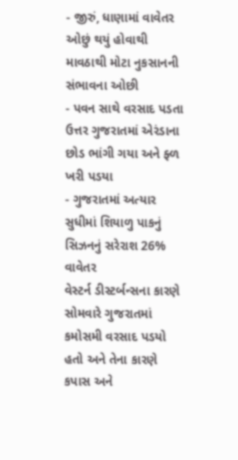- જીરું, ધાણામાં વાવેતર ઓછું થયું હોવાથી માવઠાથી મોટા નુકસાનની સંભાવના ઓછી
- પવન સાથે વરસાદ પડતા ઉત્તર ગુજરાતમાં એરંડાના છોડ ભાંગી ગયા અને ફ્ળ ખરી પડયા
- ગુજરાતમાં અત્યાર સુધીમાં શિયાળુ પાકનું સિઝનનું સરેરાશ 26% વાવેતર
વેસ્ટર્ન ડીસ્ટર્બન્સના કારણે સોમવારે ગુજરાતમાં કમોસમી વરસાદ પડયો હતો અને તેના કારણે કપાસ અને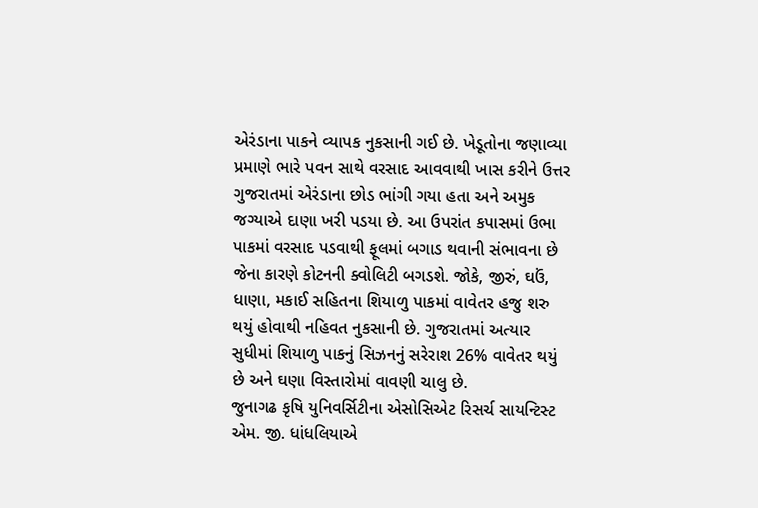એરંડાના પાકને વ્યાપક નુકસાની ગઈ છે. ખેડૂતોના જણાવ્યા પ્રમાણે ભારે પવન સાથે વરસાદ આવવાથી ખાસ કરીને ઉત્તર ગુજરાતમાં એરંડાના છોડ ભાંગી ગયા હતા અને અમુક જગ્યાએ દાણા ખરી પડયા છે. આ ઉપરાંત કપાસમાં ઉભા પાકમાં વરસાદ પડવાથી ફૂલમાં બગાડ થવાની સંભાવના છે જેના કારણે કોટનની ક્વોલિટી બગડશે. જોકે, જીરું, ઘઉં, ધાણા, મકાઈ સહિતના શિયાળુ પાકમાં વાવેતર હજુ શરુ થયું હોવાથી નહિવત નુકસાની છે. ગુજરાતમાં અત્યાર સુધીમાં શિયાળુ પાકનું સિઝનનું સરેરાશ 26% વાવેતર થયું છે અને ઘણા વિસ્તારોમાં વાવણી ચાલુ છે.
જુનાગઢ કૃષિ યુનિવર્સિટીના એસોસિએટ રિસર્ચ સાયન્ટિસ્ટ એમ. જી. ધાંધલિયાએ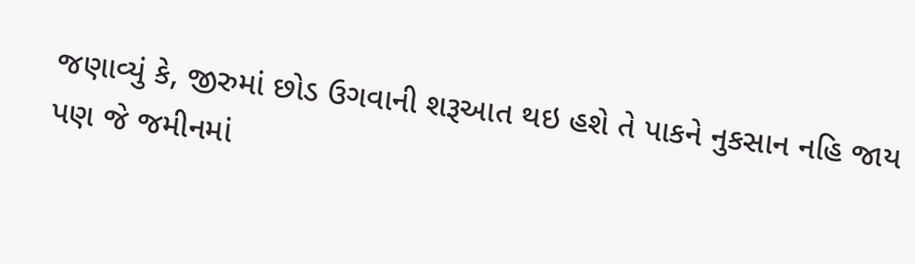જણાવ્યું કે, જીરુમાં છોડ ઉગવાની શરૂઆત થઇ હશે તે પાકને નુકસાન નહિ જાય પણ જે જમીનમાં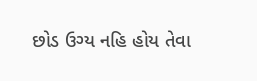છોડ ઉગ્ય નહિ હોય તેવા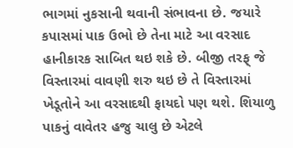ભાગમાં નુકસાની થવાની સંભાવના છે. જયારે કપાસમાં પાક ઉભો છે તેના માટે આ વરસાદ હાનીકારક સાબિત થઇ શકે છે. બીજી તરફ્ જે વિસ્તારમાં વાવણી શરુ થઇ છે તે વિસ્તારમાં ખેડૂતોને આ વરસાદથી ફાયદો પણ થશે. શિયાળુ પાકનું વાવેતર હજુ ચાલુ છે એટલે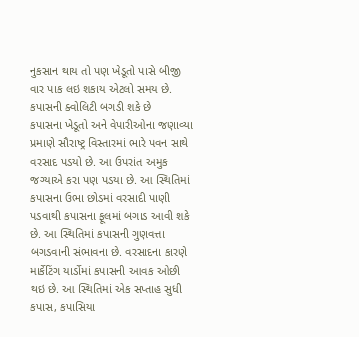નુકસાન થાય તો પણ ખેડૂતો પાસે બીજી વાર પાક લઇ શકાય એટલો સમય છે.
કપાસની ક્વોલિટી બગડી શકે છે
કપાસના ખેડૂતો અને વેપારીઓના જણાવ્યા પ્રમાણે સૌરાષ્ટ્ર વિસ્તારમાં ભારે પવન સાથે વરસાદ પડયો છે. આ ઉપરાંત અમુક જગ્યાએ કરા પણ પડયા છે. આ સ્થિતિમાં કપાસના ઉભા છોડમાં વરસાદી પાણી પડવાથી કપાસના ફૂલમાં બગાડ આવી શકે છે. આ સ્થિતિમાં કપાસની ગુણવત્તા બગડવાની સંભાવના છે. વરસાદના કારણે માર્કેટિંગ યાર્ડોમાં કપાસની આવક ઓછી થઇ છે. આ સ્થિતિમાં એક સપ્તાહ સુધી કપાસ, કપાસિયા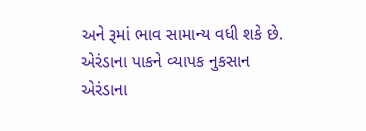અને રૂમાં ભાવ સામાન્ય વધી શકે છે.
એરંડાના પાકને વ્યાપક નુકસાન
એરંડાના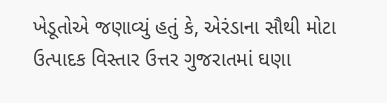ખેડૂતોએ જણાવ્યું હતું કે, એરંડાના સૌથી મોટા ઉત્પાદક વિસ્તાર ઉત્તર ગુજરાતમાં ઘણા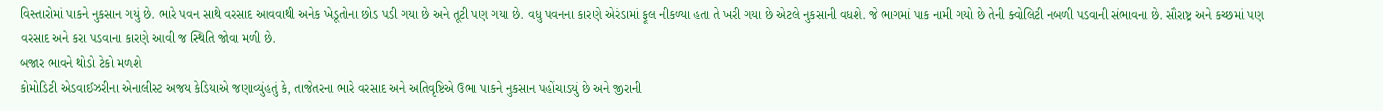વિસ્તારોમાં પાકને નુકસાન ગયું છે. ભારે પવન સાથે વરસાદ આવવાથી અનેક ખેડૂતોના છોડ પડી ગયા છે અને તૂટી પણ ગયા છે. વધુ પવનના કારણે એરંડામાં ફૂલ નીકળ્યા હતા તે ખરી ગયા છે એટલે નુકસાની વધશે. જે ભાગમાં પાક નામી ગયો છે તેની ક્વોલિટી નબળી પડવાની સંભાવના છે. સૌરાષ્ટ્ર અને કચ્છમાં પણ વરસાદ અને કરા પડવાના કારણે આવી જ સ્થિતિ જોવા મળી છે.
બજાર ભાવને થોડો ટેકો મળશે
કોમોડિટી એડવાઈઝરીના એનાલીસ્ટ અજય કેડિયાએ જણાવ્યુંહતું કે, તાજેતરના ભારે વરસાદ અને અતિવૃષ્ટિએ ઉભા પાકને નુકસાન પહોંચાડયું છે અને જીરાની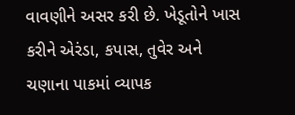વાવણીને અસર કરી છે. ખેડૂતોને ખાસ કરીને એરંડા, કપાસ, તુવેર અને ચણાના પાકમાં વ્યાપક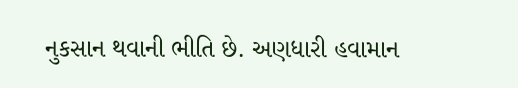નુકસાન થવાની ભીતિ છે. અણધારી હવામાન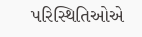પરિસ્થિતિઓએ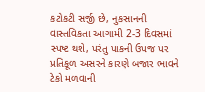કટોકટી સર્જી છે, નુકસાનની વાસ્તવિકતા આગામી 2-3 દિવસમાં સ્પષ્ટ થશે, પરંતુ પાકની ઉપજ પર પ્રતિકૂળ અસરને કારણે બજાર ભાવને ટેકો મળવાની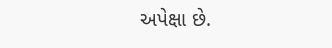અપેક્ષા છે.